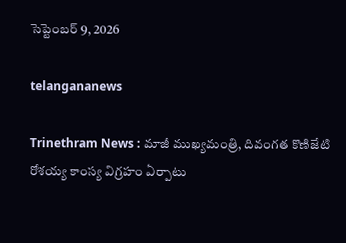సెప్టెంబర్ 9, 2026

telangananews

Trinethram News : మాజీ ముఖ్యమంత్రి, దివంగత కొణిజేటి రోశయ్య కాంస్య విగ్రహం ఏర్పాటు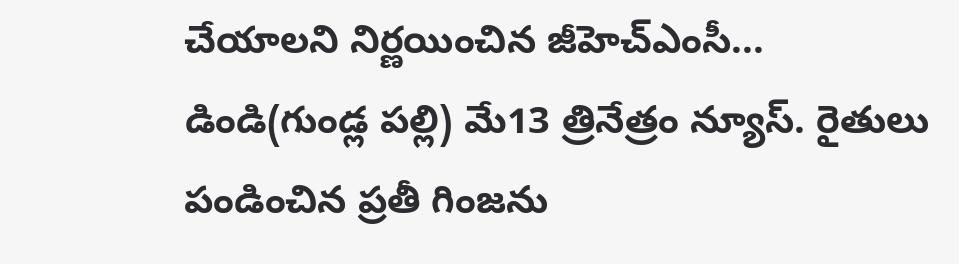చేయాలని నిర్ణయించిన జీహెచ్ఎంసీ...
డిండి(గుండ్ల పల్లి) మే13 త్రినేత్రం న్యూస్. రైతులు పండించిన ప్రతీ గింజను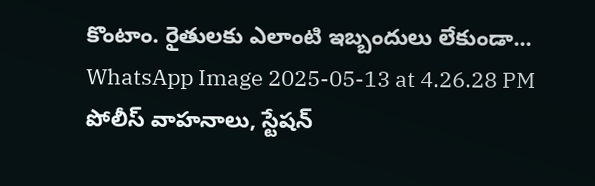కొంటాం. రైతులకు ఎలాంటి ఇబ్బందులు లేకుండా...
WhatsApp Image 2025-05-13 at 4.26.28 PM
పోలీస్ వాహనాలు, స్టేషన్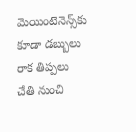మెయింటెనెన్స్‌కు కూడా డబ్బులు రాక తిప్పలు చేతి నుంచి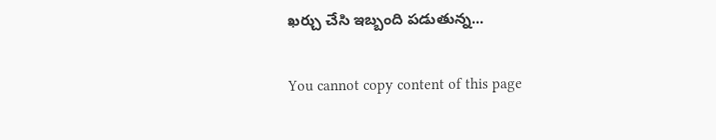ఖర్చు చేసి ఇబ్బంది పడుతున్న...

You cannot copy content of this page